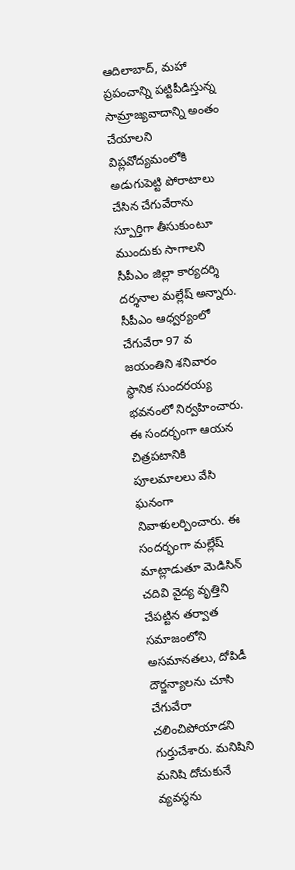ఆదిలాబాద్, మహా
ప్రపంచాన్ని పట్టిపీడిస్తున్న సామ్రాజ్యవాదాన్ని అంతం చేయాలని విప్లవోద్యమంలోకి అడుగుపెట్టి పోరాటాలు చేసిన చేగువేరాను స్పూర్తిగా తీసుకుంటూ ముందుకు సాగాలని సీపీఎం జిల్లా కార్యదర్శి దర్శనాల మల్లేష్ అన్నారు. సీపీఎం ఆధ్వర్యంలో చేగువేరా 97 వ జయంతిని శనివారం స్థానిక సుందరయ్య భవనంలో నిర్వహించారు. ఈ సందర్భంగా ఆయన చిత్రపటానికి పూలమాలలు వేసి ఘనంగా నివాళులర్పించారు. ఈ సందర్భంగా మల్లేష్ మాట్లాడుతూ మెడిసిన్ చదివి వైద్య వృత్తిని చేపట్టిన తర్వాత సమాజంలోని అసమానతలు, దోపిడీ దౌర్జన్యాలను చూసి చేగువేరా చలించిపోయాడని గుర్తుచేశారు. మనిషిని మనిషి దోచుకునే వ్యవస్థను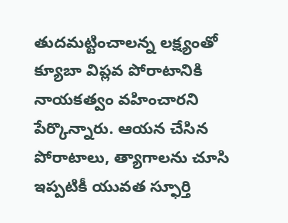తుదమట్టించాలన్న లక్ష్యంతో క్యూబా విప్లవ పోరాటానికి నాయకత్వం వహించారని పేర్కొన్నారు. ఆయన చేసిన పోరాటాలు, త్యాగాలను చూసి ఇప్పటికీ యువత స్ఫూర్తి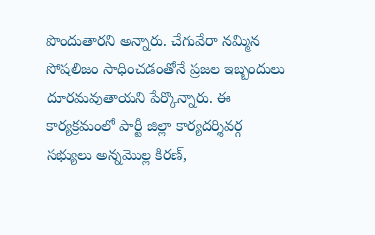పొందుతారని అన్నారు. చేగువేరా నమ్మిన సోషలిజం సాధించడంతోనే ప్రజల ఇబ్బందులు దూరమవుతాయని పేర్కొన్నారు. ఈ కార్యక్రమంలో పార్టీ జిల్లా కార్యదర్శివర్గ సభ్యులు అన్నమొల్ల కిరణ్,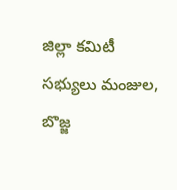జిల్లా కమిటీ సభ్యులు మంజుల, బొజ్జ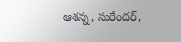ఆశన్న, సురేందర్,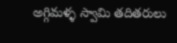అగ్గిమళ్ళ స్వామి తదితరులు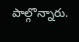పాల్గొన్నారు.